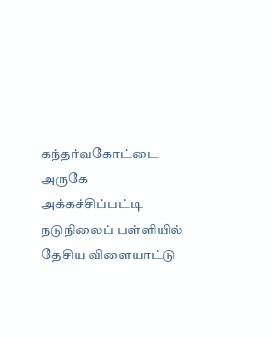கந்தர்வகோட்டை அருகே அக்கச்சிப்பட்டி நடுநிலைப் பள்ளியில் தேசிய விளையாட்டு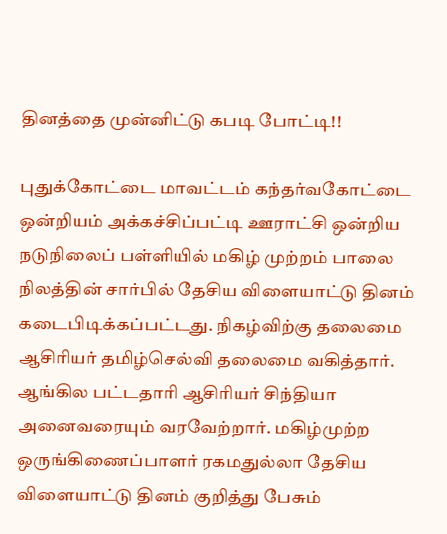தினத்தை முன்னிட்டு கபடி போட்டி!!

புதுக்கோட்டை மாவட்டம் கந்தர்வகோட்டை ஒன்றியம் அக்கச்சிப்பட்டி ஊராட்சி ஒன்றிய நடுநிலைப் பள்ளியில் மகிழ் முற்றம் பாலை நிலத்தின் சார்பில் தேசிய விளையாட்டு தினம் கடைபிடிக்கப்பட்டது. நிகழ்விற்கு தலைமை ஆசிரியர் தமிழ்செல்வி தலைமை வகித்தார். ஆங்கில பட்டதாரி ஆசிரியர் சிந்தியா அனைவரையும் வரவேற்றார். மகிழ்முற்ற ஒருங்கிணைப்பாளர் ரகமதுல்லா தேசிய விளையாட்டு தினம் குறித்து பேசும்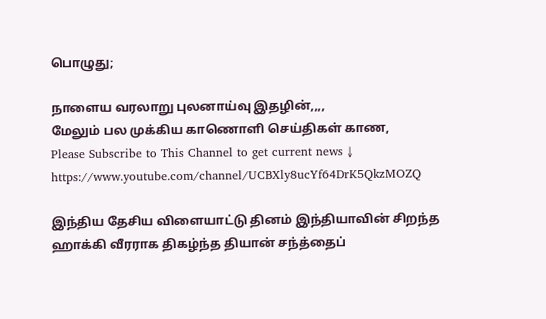பொழுது;

நாளைய வரலாறு புலனாய்வு இதழின்,,,,
மேலும் பல முக்கிய காணொளி செய்திகள் காண,
Please Subscribe to This Channel to get current news ↓
https://www.youtube.com/channel/UCBXly8ucYf64DrK5QkzMOZQ

இந்திய தேசிய விளையாட்டு தினம் இந்தியாவின் சிறந்த ஹாக்கி வீரராக திகழ்ந்த தியான் சந்த்தைப்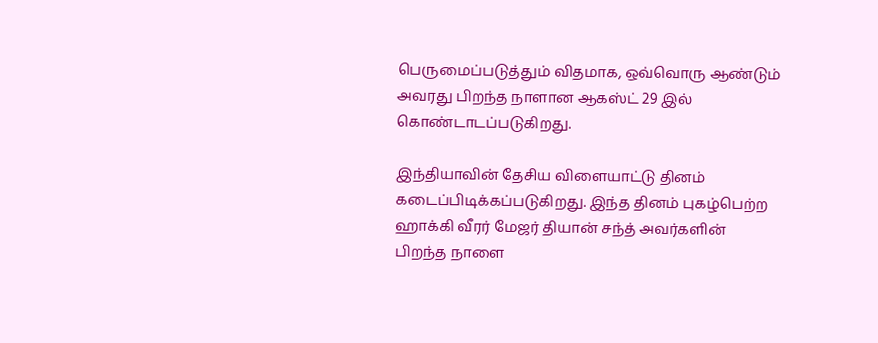பெருமைப்படுத்தும் விதமாக, ஒவ்வொரு ஆண்டும் அவரது பிறந்த நாளான ஆகஸ்ட் 29 இல் கொண்டாடப்படுகிறது.

இந்தியாவின் தேசிய விளையாட்டு தினம் கடைப்பிடிக்கப்படுகிறது. இந்த தினம் புகழ்பெற்ற ஹாக்கி வீரர் மேஜர் தியான் சந்த் அவர்களின் பிறந்த நாளை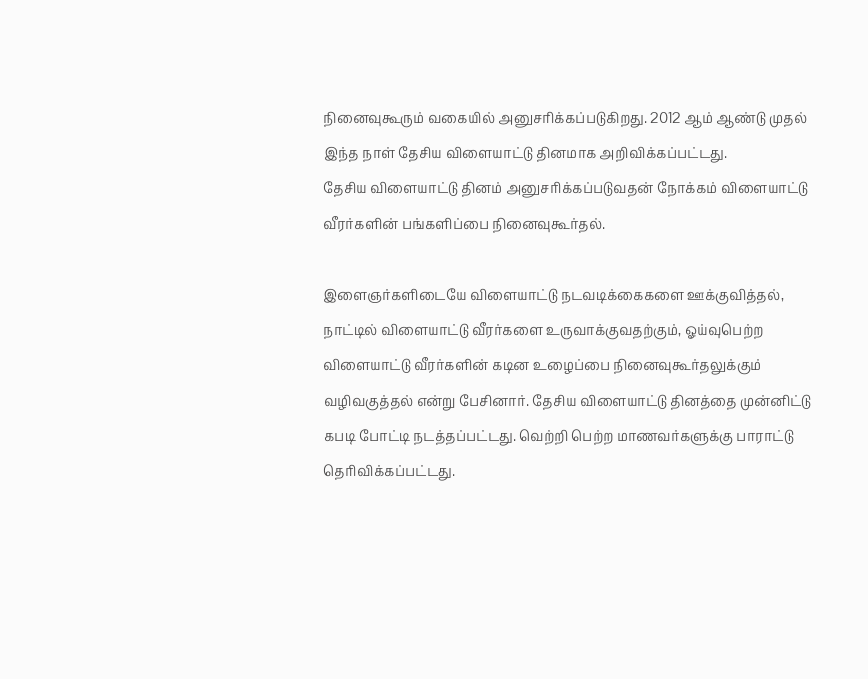நினைவுகூரும் வகையில் அனுசரிக்கப்படுகிறது. 2012 ஆம் ஆண்டு முதல் இந்த நாள் தேசிய விளையாட்டு தினமாக அறிவிக்கப்பட்டது.
தேசிய விளையாட்டு தினம் அனுசரிக்கப்படுவதன் நோக்கம் விளையாட்டு வீரர்களின் பங்களிப்பை நினைவுகூர்தல்.

இளைஞர்களிடையே விளையாட்டு நடவடிக்கைகளை ஊக்குவித்தல்,
நாட்டில் விளையாட்டு வீரர்களை உருவாக்குவதற்கும், ஓய்வுபெற்ற விளையாட்டு வீரர்களின் கடின உழைப்பை நினைவுகூர்தலுக்கும் வழிவகுத்தல் என்று பேசினார். தேசிய விளையாட்டு தினத்தை முன்னிட்டு கபடி போட்டி நடத்தப்பட்டது. வெற்றி பெற்ற மாணவர்களுக்கு பாராட்டு தெரிவிக்கப்பட்டது.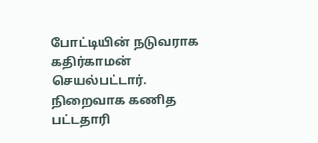போட்டியின் நடுவராக கதிர்காமன் செயல்பட்டார்.
நிறைவாக கணித பட்டதாரி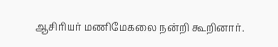ஆசிரியர் மணிமேகலை நன்றி கூறினார்.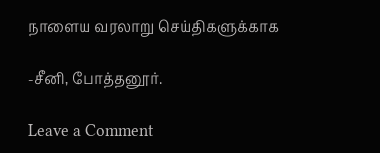நாளைய வரலாறு செய்திகளுக்காக

-சீனி, போத்தனூர்.

Leave a Comment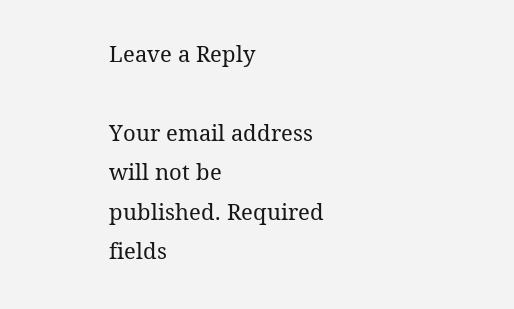Leave a Reply

Your email address will not be published. Required fields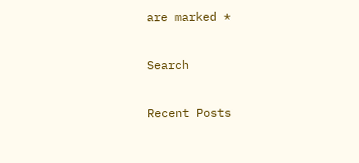are marked *

Search

Recent Posts